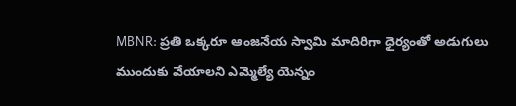MBNR: ప్రతి ఒక్కరూ ఆంజనేయ స్వామి మాదిరిగా ధైర్యంతో అడుగులు ముందుకు వేయాలని ఎమ్మెల్యే యెన్నం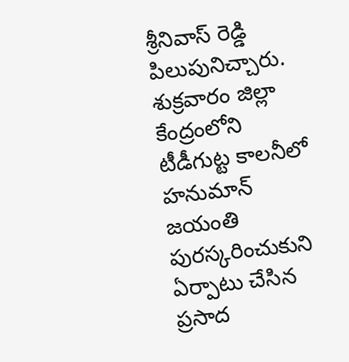శ్రీనివాస్ రెడ్డి పిలుపునిచ్చారు. శుక్రవారం జిల్లా కేంద్రంలోని టీడీగుట్ట కాలనీలో హనుమాన్ జయంతి పురస్కరించుకుని ఏర్పాటు చేసిన ప్రసాద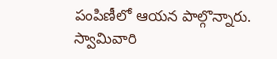పంపిణీలో ఆయన పాల్గొన్నారు. స్వామివారి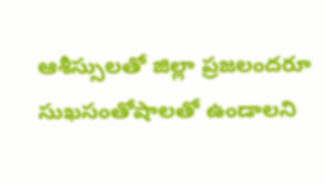ఆశీస్సులతో జిల్లా ప్రజలందరూ సుఖసంతోషాలతో ఉండాలని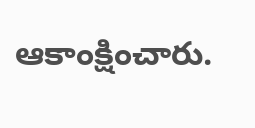ఆకాంక్షించారు.